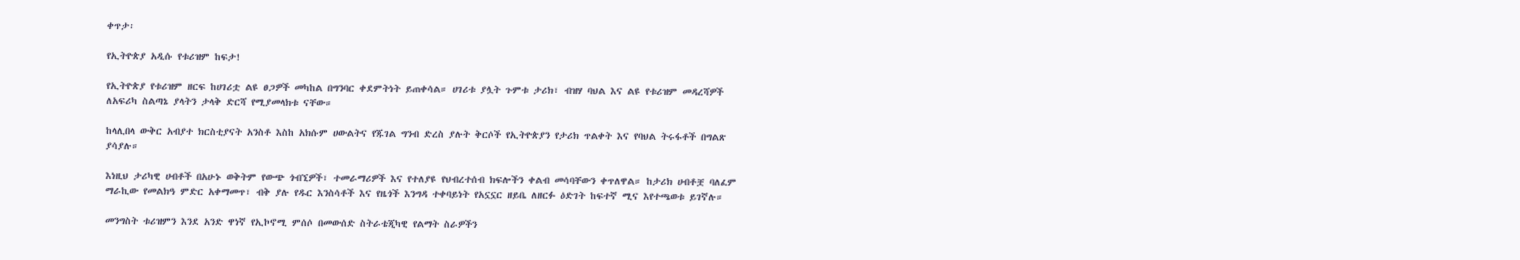ቀጥታ፡

የኢትዮጵያ አዲሱ የቱሪዝም ከፍታ!

የኢትዮጵያ የቱሪዝም ዘርፍ ከሀገሪቷ ልዩ ፀጋዎች መካከል በግንባር ቀደምትነት ይጠቀሳል። ሀገሪቱ ያሏት ጉምቱ ታሪክ፣ ብዝሃ ባህል እና ልዩ የቱሪዝም መዳረሻዎች ለአፍሪካ ስልጣኔ ያላትን ታላቅ ድርሻ የሚያመላክቱ ናቸው።

ከላሊበላ ውቅር አብያተ ክርስቲያናት አንስቶ እስከ አክሱም ሀውልትና የጁገል ግንብ ድረስ ያሉት ቅርሶች የኢትዮጵያን የታሪክ ጥልቀት እና የባህል ትሩፋቶች በግልጽ ያሳያሉ።

እነዚህ ታሪካዊ ሀብቶች በአሁኑ ወቅትም የውጭ ጎብኚዎች፣ ተመራማሪዎች እና የተለያዩ የህብረተሰብ ክፍሎችን ቀልብ መሳባቸውን ቀጥለዋል። ከታሪክ ሀብቶቿ ባለፈም ማራኪው የመልክዓ ምድር አቀማመጥ፣ ብቅ ያሉ የዱር እንስሳቶች እና የዜጎች እንግዳ ተቀባይነት የአኗኗር ዘይቤ ለዘርፉ ዕድገት ከፍተኛ ሚና እየተጫወቱ ይገኛሉ።

መንግስት ቱሪዝምን እንደ አንድ ዋነኛ የኢኮኖሚ ምሰሶ በመውሰድ ስትራቴጂካዊ የልማት ስራዎችን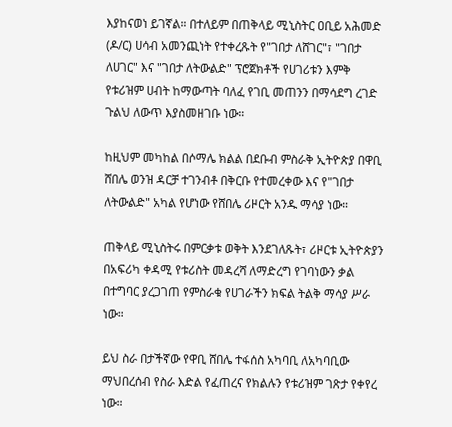እያከናወነ ይገኛል። በተለይም በጠቅላይ ሚኒስትር ዐቢይ አሕመድ (ዶ/ር) ሀሳብ አመንጪነት የተቀረጹት የ"ገበታ ለሸገር"፣ "ገበታ ለሀገር" እና "ገበታ ለትውልድ" ፕሮጀክቶች የሀገሪቱን እምቅ የቱሪዝም ሀብት ከማውጣት ባለፈ የገቢ መጠንን በማሳደግ ረገድ ጉልህ ለውጥ እያስመዘገቡ ነው።

ከዚህም መካከል በሶማሌ ክልል በደቡብ ምስራቅ ኢትዮጵያ በዋቢ ሸበሌ ወንዝ ዳርቻ ተገንብቶ በቅርቡ የተመረቀው እና የ"ገበታ ለትውልድ" አካል የሆነው የሸበሌ ሪዞርት አንዱ ማሳያ ነው።

ጠቅላይ ሚኒስትሩ በምርቃቱ ወቅት እንደገለጹት፣ ሪዞርቱ ኢትዮጵያን በአፍሪካ ቀዳሚ የቱሪስት መዳረሻ ለማድረግ የገባነውን ቃል በተግባር ያረጋገጠ የምስራቁ የሀገራችን ክፍል ትልቅ ማሳያ ሥራ ነው።

ይህ ስራ በታችኛው የዋቢ ሸበሌ ተፋሰስ አካባቢ ለአካባቢው ማህበረሰብ የስራ እድል የፈጠረና የክልሉን የቱሪዝም ገጽታ የቀየረ ነው።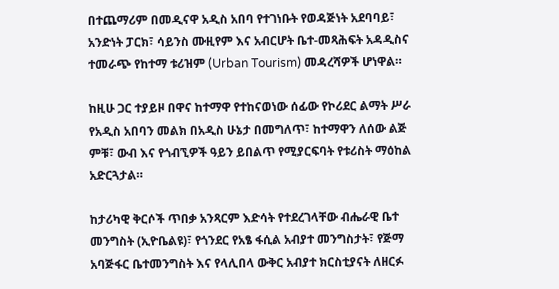በተጨማሪም በመዲናዋ አዲስ አበባ የተገነቡት የወዳጅነት አደባባይ፣ አንድነት ፓርክ፣ ሳይንስ ሙዚየም እና አብርሆት ቤተ-መጻሕፍት አዳዲስና ተመራጭ የከተማ ቱሪዝም (Urban Tourism) መዳረሻዎች ሆነዋል።

ከዚሁ ጋር ተያይዞ በዋና ከተማዋ የተከናወነው ሰፊው የኮሪደር ልማት ሥራ የአዲስ አበባን መልክ በአዲስ ሁኔታ በመግለጥ፣ ከተማዋን ለሰው ልጅ ምቹ፣ ውብ እና የጎብኚዎች ዓይን ይበልጥ የሚያርፍባት የቱሪስት ማዕከል አድርጓታል።

ከታሪካዊ ቅርሶች ጥበቃ አንጻርም እድሳት የተደረገላቸው ብሔራዊ ቤተ መንግስት (ኢዮቤልዩ)፣ የጎንደር የአፄ ፋሲል አብያተ መንግስታት፣ የጅማ አባጅፋር ቤተመንግስት እና የላሊበላ ውቅር አብያተ ክርስቲያናት ለዘርፉ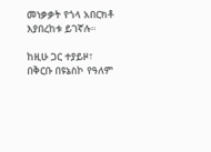መነቃቃት የጎላ አበርክቶ እያበረከቱ ይገኛሉ።

ከዚሁ ጋር ተያይዞ፣ በቅርቡ በዩኔስኮ የዓለም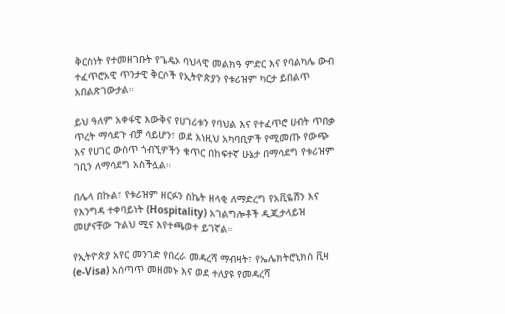ቅርስነት የተመዘገቡት የጌዴኦ ባህላዊ መልክዓ ምድር እና የባልካሌ ውብ ተፈጥሮአዊ ጥንታዊ ቅርሶች የኢትዮጵያን የቱሪዝም ካርታ ይበልጥ አበልጽገውታል።

ይህ ዓለም አቀፋዊ እውቅና የሀገሪቱን የባህል እና የተፈጥሮ ሀብት ጥበቃ ጥረት ማሳደጉ ብቻ ሳይሆን፣ ወደ እነዚህ አካባቢዎች የሚመጡ የውጭ እና የሀገር ውስጥ ጎብኚዎችን ቁጥር በከፍተኛ ሁኔታ በማሳደግ የቱሪዝም ገቢን ለማሳደግ አስችሏል።

በሌላ በኩል፣ የቱሪዝም ዘርፉን ስኬት ዘላቂ ለማድረግ የአቪዬሽን እና የእንግዳ ተቀባይነት (Hospitality) አገልግሎቶች ዲጂታላይዝ መሆናቸው ጉልህ ሚና እየተጫወተ ይገኛል።

የኢትዮጵያ አየር መንገድ የበረራ መዳረሻ ማብዛት፣ የኤሌክትሮኒክስ ቪዛ (e-Visa) አሰጣጥ መዘመኑ እና ወደ ተለያዩ የመዳረሻ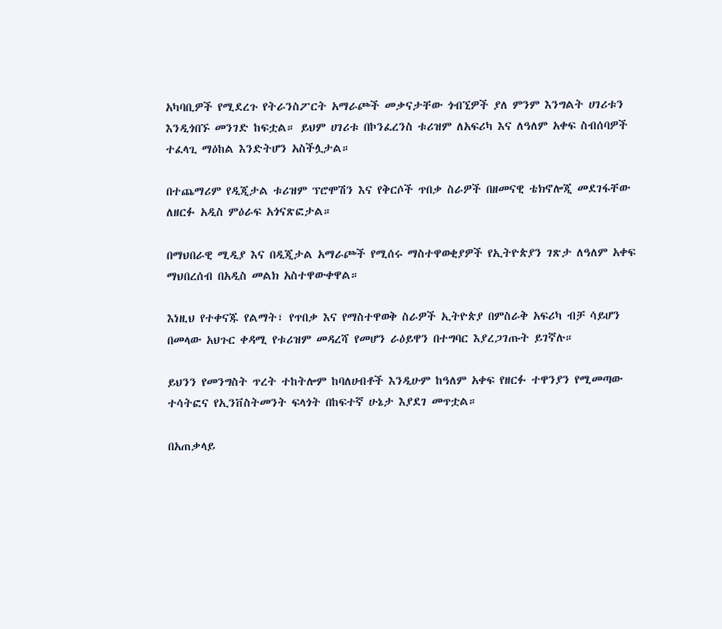አካባቢዎች የሚደረጉ የትራንስፖርት አማራጮች መቃናታቸው ጎብኚዎች ያለ ምንም እንግልት ሀገሪቱን እንዲጎበኙ መንገድ ከፍቷል። ይህም ሀገሪቱ በኮንፈረንስ ቱሪዝም ለአፍሪካ እና ለዓለም አቀፍ ስብሰባዎች ተፈላጊ ማዕከል እንድትሆን አስችሏታል።

በተጨማሪም የዲጂታል ቱሪዝም ፕሮሞሽን እና የቅርሶች ጥበቃ ስራዎች በዘመናዊ ቴክኖሎጂ መደገፋቸው ለዘርፉ አዲስ ምዕራፍ አጎናጽፎታል።

በማህበራዊ ሚዲያ እና በዲጂታል አማራጮች የሚሰሩ ማስተዋወቂያዎች የኢትዮጵያን ገጽታ ለዓለም አቀፍ ማህበረሰብ በአዲስ መልክ አስተዋውቀዋል።

እነዚህ የተቀናጁ የልማት፣ የጥበቃ እና የማስተዋወቅ ስራዎች ኢትዮጵያ በምስራቅ አፍሪካ ብቻ ሳይሆን በመላው አህጉር ቀዳሚ የቱሪዝም መዳረሻ የመሆን ራዕይዋን በተግባር እያረጋገጡት ይገኛሉ።

ይህንን የመንግስት ጥረት ተከትሎም ከባለሀብቶች እንዲሁም ከዓለም አቀፍ የዘርፉ ተዋንያን የሚመጣው ተሳትፎና የኢንቨስትመንት ፍላጎት በከፍተኛ ሁኔታ እያደገ መጥቷል።

በአጠቃላይ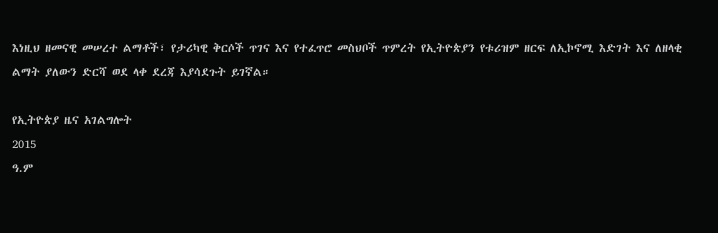እነዚህ ዘመናዊ መሠረተ ልማቶች፣ የታሪካዊ ቅርሶች ጥገና እና የተፈጥሮ መስህቦች ጥምረት የኢትዮጵያን የቱሪዝም ዘርፍ ለኢኮኖሚ እድገት እና ለዘላቂ ልማት ያለውን ድርሻ ወደ ላቀ ደረጃ እያሳደጉት ይገኛል።

የኢትዮጵያ ዜና አገልግሎት
2015
ዓ.ም